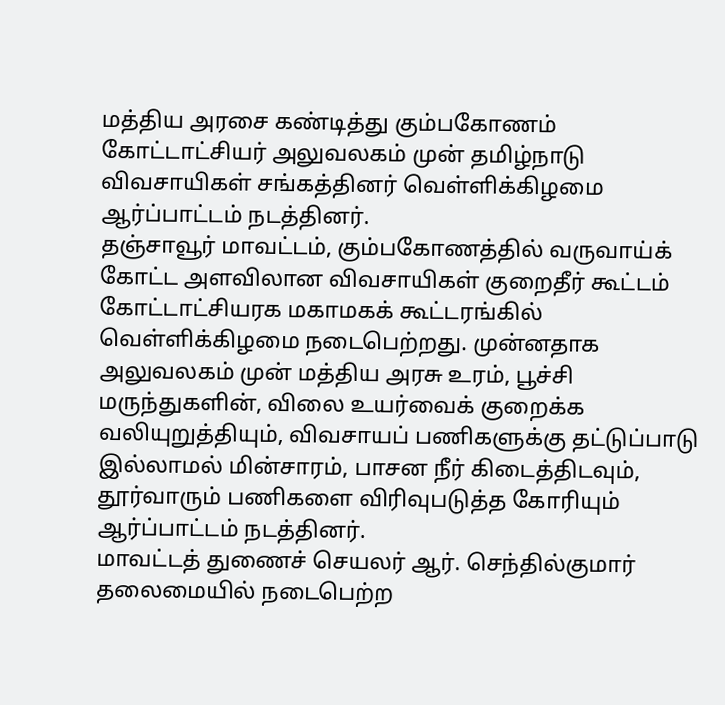மத்திய அரசை கண்டித்து கும்பகோணம் கோட்டாட்சியர் அலுவலகம் முன் தமிழ்நாடு விவசாயிகள் சங்கத்தினர் வெள்ளிக்கிழமை ஆர்ப்பாட்டம் நடத்தினர்.
தஞ்சாவூர் மாவட்டம், கும்பகோணத்தில் வருவாய்க் கோட்ட அளவிலான விவசாயிகள் குறைதீர் கூட்டம் கோட்டாட்சியரக மகாமகக் கூட்டரங்கில் வெள்ளிக்கிழமை நடைபெற்றது. முன்னதாக அலுவலகம் முன் மத்திய அரசு உரம், பூச்சி மருந்துகளின், விலை உயர்வைக் குறைக்க வலியுறுத்தியும், விவசாயப் பணிகளுக்கு தட்டுப்பாடு இல்லாமல் மின்சாரம், பாசன நீர் கிடைத்திடவும், தூர்வாரும் பணிகளை விரிவுபடுத்த கோரியும் ஆர்ப்பாட்டம் நடத்தினர்.
மாவட்டத் துணைச் செயலர் ஆர். செந்தில்குமார் தலைமையில் நடைபெற்ற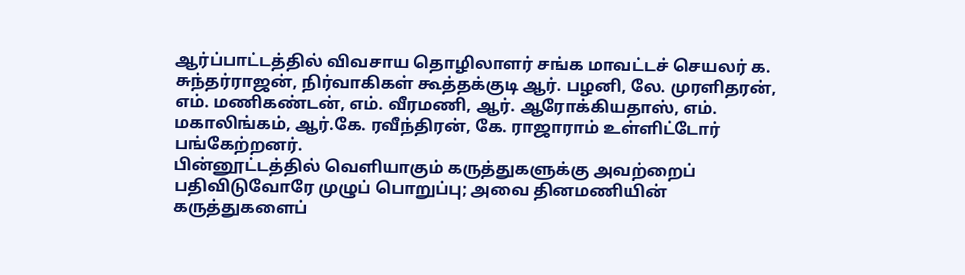ஆர்ப்பாட்டத்தில் விவசாய தொழிலாளர் சங்க மாவட்டச் செயலர் க. சுந்தர்ராஜன், நிர்வாகிகள் கூத்தக்குடி ஆர். பழனி, லே. முரளிதரன், எம். மணிகண்டன், எம். வீரமணி, ஆர். ஆரோக்கியதாஸ், எம். மகாலிங்கம், ஆர்.கே. ரவீந்திரன், கே. ராஜாராம் உள்ளிட்டோர் பங்கேற்றனர்.
பின்னூட்டத்தில் வெளியாகும் கருத்துகளுக்கு அவற்றைப் பதிவிடுவோரே முழுப் பொறுப்பு; அவை தினமணியின் கருத்துகளைப்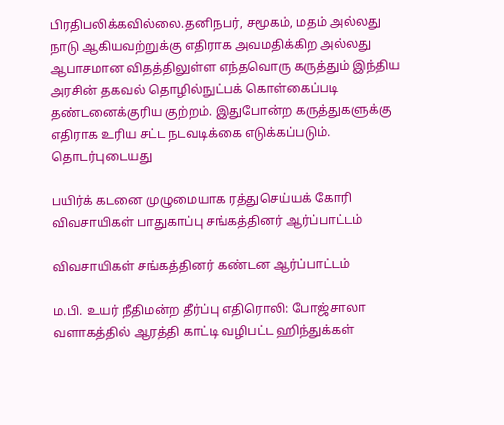பிரதிபலிக்கவில்லை.தனிநபர், சமூகம், மதம் அல்லது நாடு ஆகியவற்றுக்கு எதிராக அவமதிக்கிற அல்லது ஆபாசமான விதத்திலுள்ள எந்தவொரு கருத்தும் இந்திய அரசின் தகவல் தொழில்நுட்பக் கொள்கைப்படி தண்டனைக்குரிய குற்றம். இதுபோன்ற கருத்துகளுக்கு எதிராக உரிய சட்ட நடவடிக்கை எடுக்கப்படும்.
தொடர்புடையது

பயிர்க் கடனை முழுமையாக ரத்துசெய்யக் கோரி விவசாயிகள் பாதுகாப்பு சங்கத்தினர் ஆர்ப்பாட்டம்

விவசாயிகள் சங்கத்தினர் கண்டன ஆர்ப்பாட்டம்

ம.பி. உயர் நீதிமன்ற தீர்ப்பு எதிரொலி: போஜ்சாலா வளாகத்தில் ஆரத்தி காட்டி வழிபட்ட ஹிந்துக்கள்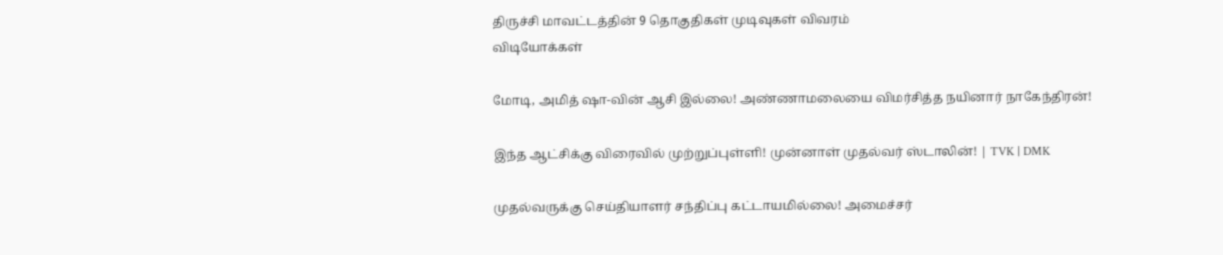திருச்சி மாவட்டத்தின் 9 தொகுதிகள் முடிவுகள் விவரம்
விடியோக்கள்

மோடி, அமித் ஷா-வின் ஆசி இல்லை! அண்ணாமலையை விமர்சித்த நயினார் நாகேந்திரன்!

இந்த ஆட்சிக்கு விரைவில் முற்றுப்புள்ளி! முன்னாள் முதல்வர் ஸ்டாலின்! | TVK | DMK

முதல்வருக்கு செய்தியாளர் சந்திப்பு கட்டாயமில்லை! அமைச்சர்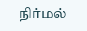நிர்மல்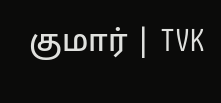குமார் | TVK